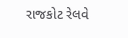રાજકોટ રેલવે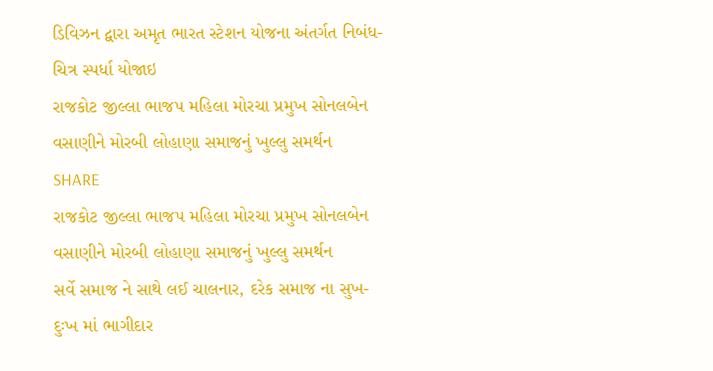ડિવિઝન દ્વારા અમૃત ભારત સ્ટેશન યોજના અંતર્ગત નિબંધ-ચિત્ર સ્પર્ધા યોજાઇ
રાજકોટ જીલ્લા ભાજપ મહિલા મોરચા પ્રમુખ સોનલબેન વસાણીને મોરબી લોહાણા સમાજનું ખુલ્લુ સમર્થન
SHARE
રાજકોટ જીલ્લા ભાજપ મહિલા મોરચા પ્રમુખ સોનલબેન વસાણીને મોરબી લોહાણા સમાજનું ખુલ્લુ સમર્થન
સર્વે સમાજ ને સાથે લઈ ચાલનાર, દરેક સમાજ ના સુખ-દુઃખ માં ભાગીદાર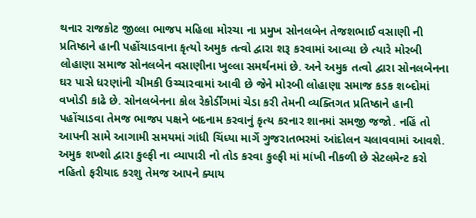થનાર રાજકોટ જીલ્લા ભાજપ મહિલા મોરચા ના પ્રમુખ સોનલબેન તેજશભાઈ વસાણી ની પ્રતિષ્ઠાને હાની પહોંચાડવાના કૃત્યો અમુક તત્વો દ્વારા શરૂ કરવામાં આવ્યા છે ત્યારે મોરબી લોહાણા સમાજ સોનલબેન વસાણીના ખુલ્લા સમર્થનમાં છે. અને અમુક તત્વો દ્વારા સોનલબેનના ઘર પાસે ધરણાંની ચીમકી ઉચ્ચારવામાં આવી છે જેને મોરબી લોહાણા સમાજ કડક શબ્દોમાં વખોડી કાઢે છે. સોનલબેનના કોલ રેકોર્ડીંગમાં ચેડા કરી તેમની વ્યક્તિગત પ્રતિષ્ઠાને હાની પહોંચાડવા તેમજ ભાજપ પક્ષને બદનામ કરવાનું કૃત્ય કરનાર શાનમાં સમજી જજો. નહિં તો આપની સામે આગામી સમયમાં ગાંધી ચિંધ્યા માર્ગે ગુજરાતભરમાં આંદોલન ચલાવવામાં આવશે.
અમુક શખ્શો દ્વારા કુલ્ફી ના વ્યાપારી નો તોડ કરવા કુલ્ફી માં માંખી નીકળી છે સેટલમેન્ટ કરો નહિતો ફરીયાદ કરશુ તેમજ આપને ક્યાય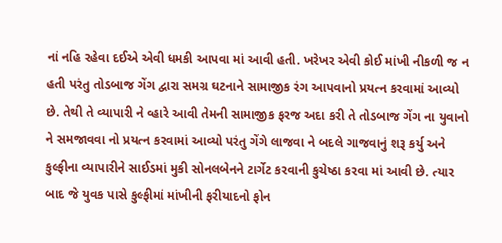નાં નહિ રહેવા દઈએ એવી ધમકી આપવા માં આવી હતી. ખરેખર એવી કોઈ માંખી નીકળી જ ન હતી પરંતુ તોડબાજ ગેંગ દ્વારા સમગ્ર ઘટનાને સામાજીક રંગ આપવાનો પ્રયત્ન કરવામાં આવ્યો છે. તેથી તે વ્યાપારી ને વ્હારે આવી તેમની સામાજીક ફરજ અદા કરી તે તોડબાજ ગેંગ ના યુવાનો ને સમજાવવા નો પ્રયત્ન કરવામાં આવ્યો પરંતુ ગેંગે લાજવા ને બદલે ગાજવાનું શરૂ કર્યુ અને કુલ્ફીના વ્યાપારીને સાઈડમાં મુકી સોનલબેનને ટાર્ગેટ કરવાની કુચેષ્ઠા કરવા માં આવી છે. ત્યાર બાદ જે યુવક પાસે કુલ્ફીમાં માંખીની ફરીયાદનો ફોન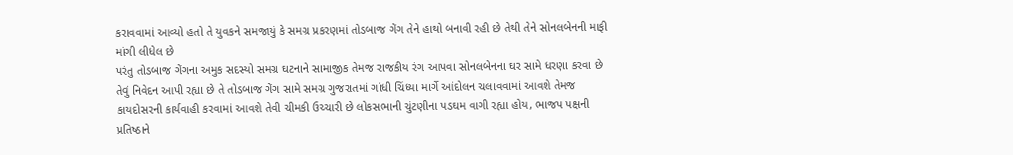કરાવવામાં આવ્યો હતો તે યુવકને સમજાયું કે સમગ્ર પ્રકરણમાં તોડબાજ ગેંગ તેને હાથો બનાવી રહી છે તેથી તેને સોનલબેનની માફી માંગી લીધેલ છે
પરંતુ તોડબાજ ગેંગના અમુક સદસ્યો સમગ્ર ઘટનાને સામાજીક તેમજ રાજકીય રંગ આપવા સોનલબેનના ઘર સામે ધરણા કરવા છે તેવું નિવેદન આપી રહ્યા છે તે તોડબાજ ગેંગ સામે સમગ્ર ગુજરાતમાં ગાંધી ચિંધ્યા માર્ગે આંદોલન ચલાવવામાં આવશે તેમજ કાયદોસરની કાર્યવાહી કરવામાં આવશે તેવી ચીમકી ઉચ્ચારી છે લોકસભાની ચુંટણીના પડઘમ વાગી રહ્યા હોય, ભાજપ પક્ષની પ્રતિષ્ઠાને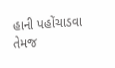હાની પહોંચાડવા તેમજ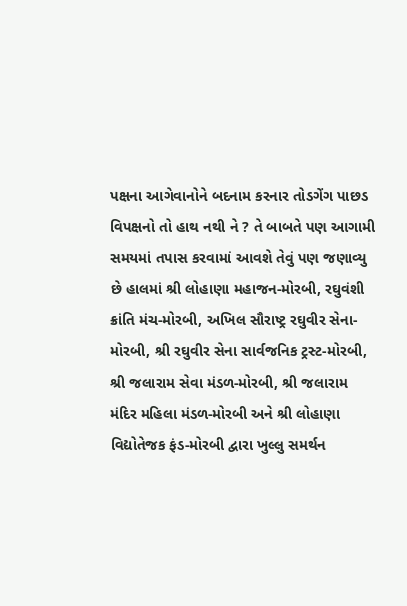પક્ષના આગેવાનોને બદનામ કરનાર તોડગેંગ પાછડ વિપક્ષનો તો હાથ નથી ને ? તે બાબતે પણ આગામી સમયમાં તપાસ કરવામાં આવશે તેવું પણ જણાવ્યુ છે હાલમાં શ્રી લોહાણા મહાજન-મોરબી, રઘુવંશી ક્રાંતિ મંચ-મોરબી, અખિલ સૌરાષ્ટ્ર રઘુવીર સેના-મોરબી, શ્રી રઘુવીર સેના સાર્વજનિક ટ્રસ્ટ-મોરબી, શ્રી જલારામ સેવા મંડળ-મોરબી, શ્રી જલારામ મંદિર મહિલા મંડળ-મોરબી અને શ્રી લોહાણા વિદ્યોતેજક ફંડ-મોરબી દ્વારા ખુલ્લુ સમર્થન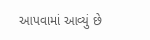આપવામાં આવ્યું છે